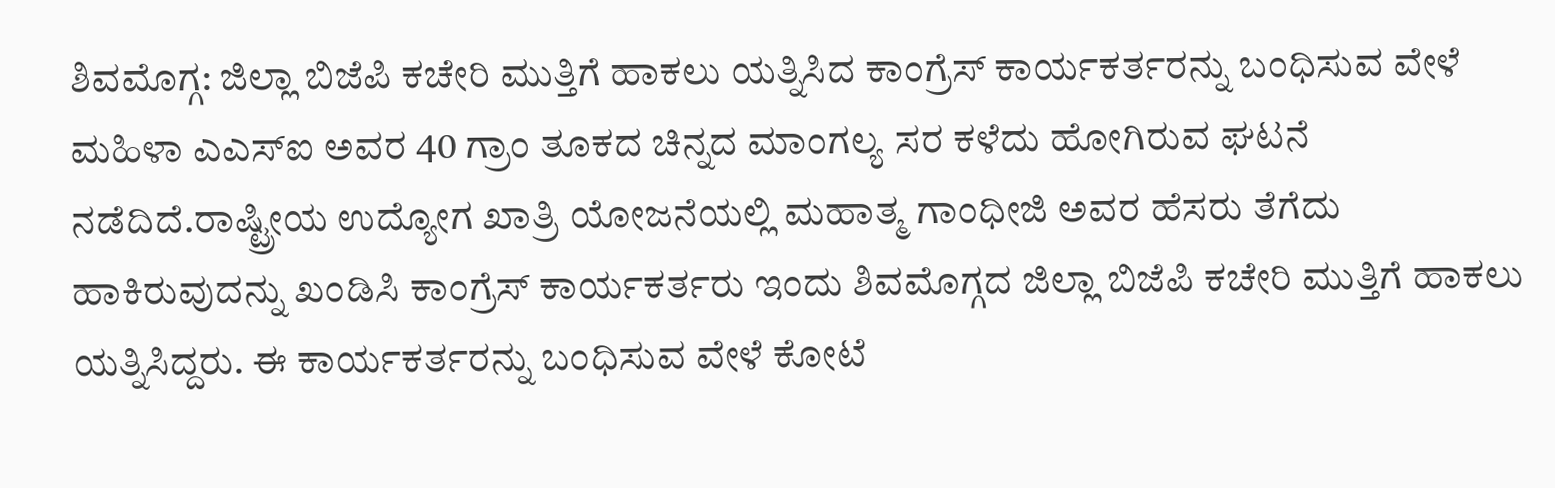ಶಿವಮೊಗ್ಗ: ಜಿಲ್ಲಾ ಬಿಜೆಪಿ ಕಚೇರಿ ಮುತ್ತಿಗೆ ಹಾಕಲು ಯತ್ನಿಸಿದ ಕಾಂಗ್ರೆಸ್ ಕಾರ್ಯಕರ್ತರನ್ನು ಬಂಧಿಸುವ ವೇಳೆ ಮಹಿಳಾ ಎಎಸ್ಐ ಅವರ 40 ಗ್ರಾಂ ತೂಕದ ಚಿನ್ನದ ಮಾಂಗಲ್ಯ ಸರ ಕಳೆದು ಹೋಗಿರುವ ಘಟನೆ ನಡೆದಿದೆ.ರಾಷ್ಟ್ರೀಯ ಉದ್ಯೋಗ ಖಾತ್ರಿ ಯೋಜನೆಯಲ್ಲಿ ಮಹಾತ್ಮ ಗಾಂಧೀಜಿ ಅವರ ಹೆಸರು ತೆಗೆದು ಹಾಕಿರುವುದನ್ನು ಖಂಡಿಸಿ ಕಾಂಗ್ರೆಸ್ ಕಾರ್ಯಕರ್ತರು ಇಂದು ಶಿವಮೊಗ್ಗದ ಜಿಲ್ಲಾ ಬಿಜೆಪಿ ಕಚೇರಿ ಮುತ್ತಿಗೆ ಹಾಕಲು ಯತ್ನಿಸಿದ್ದರು. ಈ ಕಾರ್ಯಕರ್ತರನ್ನು ಬಂಧಿಸುವ ವೇಳೆ ಕೋಟೆ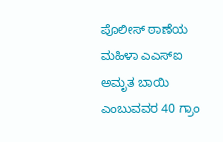ಪೊಲೀಸ್ ಠಾಣೆಯ ಮಹಿಳಾ ಎಎಸ್ಐ ಅಮೃತ ಬಾಯಿ ಎಂಬುವವರ 40 ಗ್ರಾಂ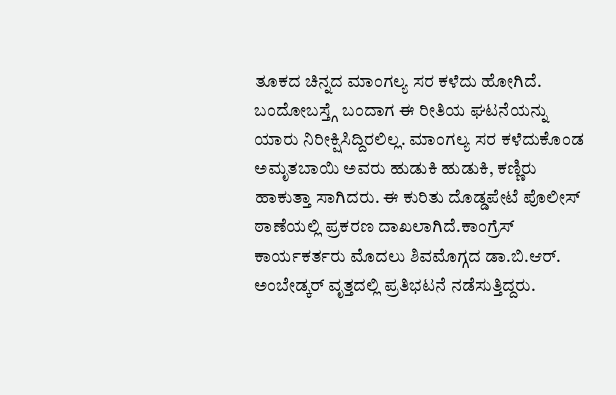ತೂಕದ ಚಿನ್ನದ ಮಾಂಗಲ್ಯ ಸರ ಕಳೆದು ಹೋಗಿದೆ. ಬಂದೋಬಸ್ತ್ಗೆ ಬಂದಾಗ ಈ ರೀತಿಯ ಘಟನೆಯನ್ನು ಯಾರು ನಿರೀಕ್ಷಿಸಿದ್ದಿರಲಿಲ್ಲ. ಮಾಂಗಲ್ಯ ಸರ ಕಳೆದುಕೊಂಡ ಅಮೃತಬಾಯಿ ಅವರು ಹುಡುಕಿ ಹುಡುಕಿ, ಕಣ್ಣಿರು ಹಾಕುತ್ತಾ ಸಾಗಿದರು. ಈ ಕುರಿತು ದೊಡ್ಡಪೇಟೆ ಪೊಲೀಸ್ ಠಾಣೆಯಲ್ಲಿ ಪ್ರಕರಣ ದಾಖಲಾಗಿದೆ.ಕಾಂಗ್ರೆಸ್ ಕಾರ್ಯಕರ್ತರು ಮೊದಲು ಶಿವಮೊಗ್ಗದ ಡಾ.ಬಿ.ಆರ್. ಅಂಬೇಡ್ಕರ್ ವೃತ್ತದಲ್ಲಿ ಪ್ರತಿಭಟನೆ ನಡೆಸುತ್ತಿದ್ದರು.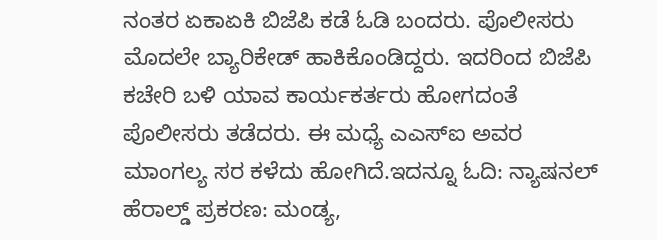ನಂತರ ಏಕಾಏಕಿ ಬಿಜೆಪಿ ಕಡೆ ಓಡಿ ಬಂದರು. ಪೊಲೀಸರು ಮೊದಲೇ ಬ್ಯಾರಿಕೇಡ್ ಹಾಕಿಕೊಂಡಿದ್ದರು. ಇದರಿಂದ ಬಿಜೆಪಿ ಕಚೇರಿ ಬಳಿ ಯಾವ ಕಾರ್ಯಕರ್ತರು ಹೋಗದಂತೆ ಪೊಲೀಸರು ತಡೆದರು. ಈ ಮಧ್ಯೆ ಎಎಸ್ಐ ಅವರ ಮಾಂಗಲ್ಯ ಸರ ಕಳೆದು ಹೋಗಿದೆ.ಇದನ್ನೂ ಓದಿ: ನ್ಯಾಷನಲ್ ಹೆರಾಲ್ಡ್ ಪ್ರಕರಣ: ಮಂಡ್ಯ,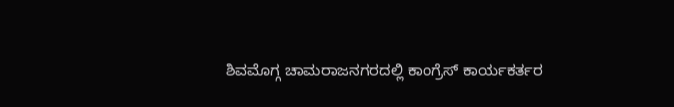ಶಿವಮೊಗ್ಗ ಚಾಮರಾಜನಗರದಲ್ಲಿ ಕಾಂಗ್ರೆಸ್ ಕಾರ್ಯಕರ್ತರ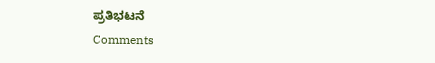ಪ್ರತಿಭಟನೆ
Comments